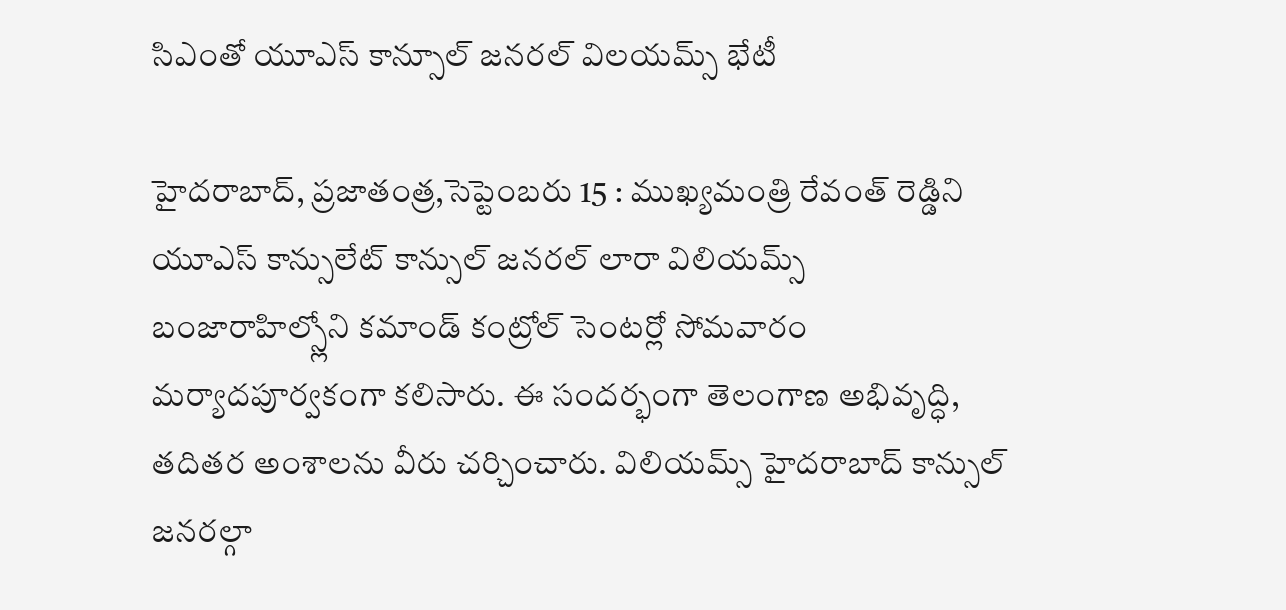సిఎంతో యూఎస్ కాన్సూల్ జనరల్ విలయమ్స్ భేటీ

హైదరాబాద్, ప్రజాతంత్ర,సెప్టెంబరు 15 : ముఖ్యమంత్రి రేవంత్ రెడ్డిని యూఎస్ కాన్సులేట్ కాన్సుల్ జనరల్ లారా విలియమ్స్ బంజారాహిల్స్లోని కమాండ్ కంట్రోల్ సెంటర్లో సోమవారం మర్యాదపూర్వకంగా కలిసారు. ఈ సందర్భంగా తెలంగాణ అభివృద్ధి, తదితర అంశాలను వీరు చర్చించారు. విలియమ్స్ హైదరాబాద్ కాన్సుల్ జనరల్గా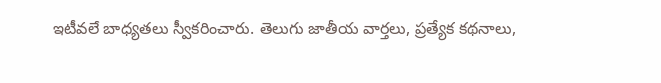ఇటీవలే బాధ్యతలు స్వీకరించారు. తెలుగు జాతీయ వార్తలు, ప్రత్యేక కథనాలు,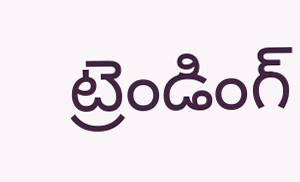ట్రెండింగ్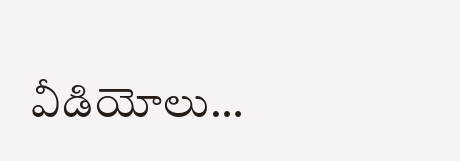వీడియోలు…